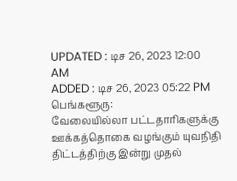UPDATED : டிச 26, 2023 12:00 AM
ADDED : டிச 26, 2023 05:22 PM
பெங்களூரு:
வேலையில்லா பட்டதாரிகளுக்கு ஊக்கத்தொகை வழங்கும் யுவநிதி திட்டத்திற்கு இன்று முதல்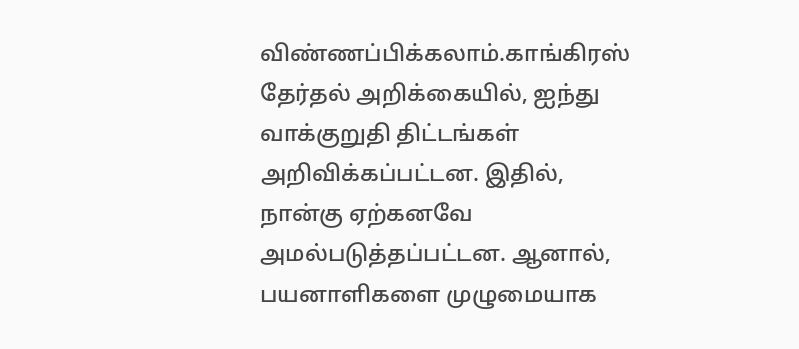விண்ணப்பிக்கலாம்.காங்கிரஸ் தேர்தல் அறிக்கையில், ஐந்து வாக்குறுதி திட்டங்கள் அறிவிக்கப்பட்டன. இதில், நான்கு ஏற்கனவே அமல்படுத்தப்பட்டன. ஆனால், பயனாளிகளை முழுமையாக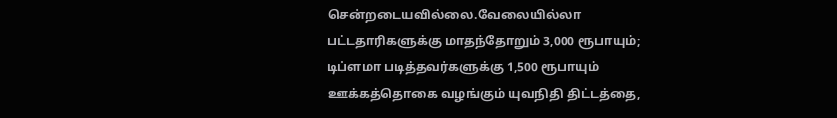சென்றடையவில்லை.வேலையில்லா பட்டதாரிகளுக்கு மாதந்தோறும் 3,000 ரூபாயும்; டிப்ளமா படித்தவர்களுக்கு 1,500 ரூபாயும் ஊக்கத்தொகை வழங்கும் யுவநிதி திட்டத்தை,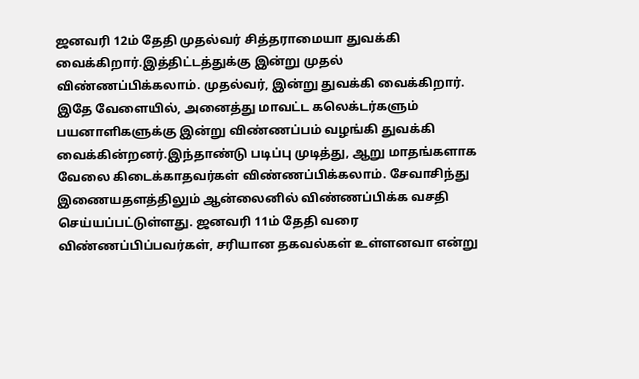ஜனவரி 12ம் தேதி முதல்வர் சித்தராமையா துவக்கி வைக்கிறார்.இத்திட்டத்துக்கு இன்று முதல் விண்ணப்பிக்கலாம். முதல்வர், இன்று துவக்கி வைக்கிறார். இதே வேளையில், அனைத்து மாவட்ட கலெக்டர்களும் பயனாளிகளுக்கு இன்று விண்ணப்பம் வழங்கி துவக்கி வைக்கின்றனர்.இந்தாண்டு படிப்பு முடித்து, ஆறு மாதங்களாக வேலை கிடைக்காதவர்கள் விண்ணப்பிக்கலாம். சேவாசிந்து இணையதளத்திலும் ஆன்லைனில் விண்ணப்பிக்க வசதி செய்யப்பட்டுள்ளது. ஜனவரி 11ம் தேதி வரை விண்ணப்பிப்பவர்கள், சரியான தகவல்கள் உள்ளனவா என்று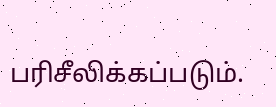பரிசீலிக்கப்படும்.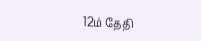12ம் தேதி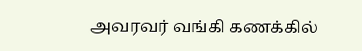அவரவர் வங்கி கணக்கில்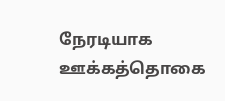நேரடியாக ஊக்கத்தொகை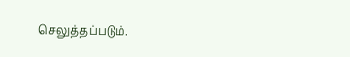செலுத்தப்படும்.